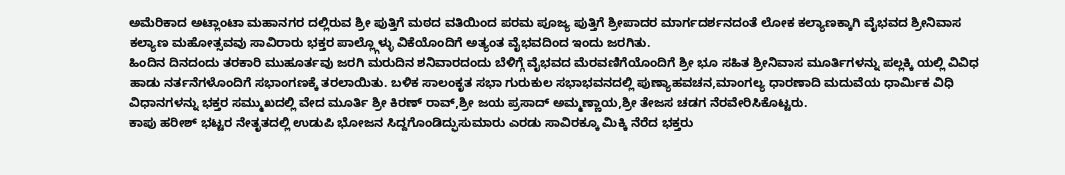ಅಮೆರಿಕಾದ ಅಟ್ಲಾಂಟಾ ಮಹಾನಗರ ದಲ್ಲಿರುವ ಶ್ರೀ ಪುತ್ತಿಗೆ ಮಠದ ವತಿಯಿಂದ ಪರಮ ಪೂಜ್ಯ ಪುತ್ತಿಗೆ ಶ್ರೀಪಾದರ ಮಾರ್ಗದರ್ಶನದಂತೆ ಲೋಕ ಕಲ್ಯಾಣಕ್ಕಾಗಿ ವೈಭವದ ಶ್ರೀನಿವಾಸ ಕಲ್ಯಾಣ ಮಹೋತ್ಸವವು ಸಾವಿರಾರು ಭಕ್ತರ ಪಾಲ್ಲ್ಗೊಳ್ಳು ವಿಕೆಯೊಂದಿಗೆ ಅತ್ಯಂತ ವೈಭವದಿಂದ ಇಂದು ಜರಗಿತು.
ಹಿಂದಿನ ದಿನದಂದು ತರಕಾರಿ ಮುಹೂರ್ತವು ಜರಗಿ ಮರುದಿನ ಶನಿವಾರದಂದು ಬೆಳಿಗ್ಗೆ ವೈಭವದ ಮೆರವಣಿಗೆಯೊಂದಿಗೆ ಶ್ರೀ ಭೂ ಸಹಿತ ಶ್ರೀನಿವಾಸ ಮೂರ್ತಿಗಳನ್ನು ಪಲ್ಲಕ್ಕಿ ಯಲ್ಲಿ ವಿವಿಧ ಹಾಡು ನರ್ತನೆಗಳೊಂದಿಗೆ ಸಭಾಂಗಣಕ್ಕೆ ತರಲಾಯಿತು. ಬಳಿಕ ಸಾಲಂಕೃತ ಸಭಾ ಗುರುಕುಲ ಸಭಾಭವನದಲ್ಲಿ ಪುಣ್ಯಾಹವಚನ,ಮಾಂಗಲ್ಯ ಧಾರಣಾದಿ ಮದುವೆಯ ಧಾರ್ಮಿಕ ವಿಧಿ ವಿಧಾನಗಳನ್ನು ಭಕ್ತರ ಸಮ್ಮುಖದಲ್ಲಿ ವೇದ ಮೂರ್ತಿ ಶ್ರೀ ಕಿರಣ್ ರಾವ್,ಶ್ರೀ ಜಯ ಪ್ರಸಾದ್ ಅಮ್ಮಣ್ಣಾಯ,ಶ್ರೀ ತೇಜಸ ಚಡಗ ನೆರವೇರಿಸಿಕೊಟ್ಟರು.
ಕಾಪು ಹರೀಶ್ ಭಟ್ಟರ ನೇತೃತದಲ್ಲಿ ಉಡುಪಿ ಭೋಜನ ಸಿದ್ದಗೊಂಡಿದ್ಫುಸುಮಾರು ಎರಡು ಸಾವಿರಕ್ಕೂ ಮಿಕ್ಕಿ ನೆರೆದ ಭಕ್ತರು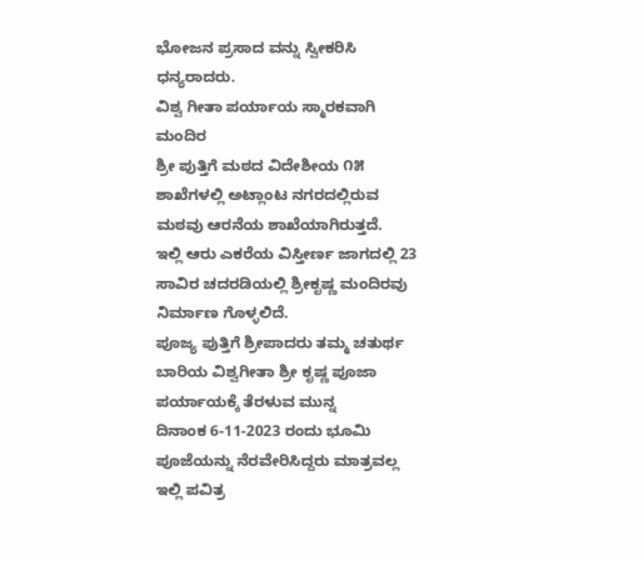ಭೋಜನ ಪ್ರಸಾದ ವನ್ನು ಸ್ವೀಕರಿಸಿ ಧನ್ಯರಾದರು.
ವಿಶ್ವ ಗೀತಾ ಪರ್ಯಾಯ ಸ್ಮಾರಕವಾಗಿ ಮಂದಿರ
ಶ್ರೀ ಪುತ್ತಿಗೆ ಮಠದ ವಿದೇಶೀಯ ೧೫ ಶಾಖೆಗಳಲ್ಲಿ ಅಟ್ಲಾಂಟ ನಗರದಲ್ಲಿರುವ ಮಠವು ಆರನೆಯ ಶಾಖೆಯಾಗಿರುತ್ತದೆ.
ಇಲ್ಲಿ ಆರು ಎಕರೆಯ ವಿಸ್ತೀರ್ಣ ಜಾಗದಲ್ಲಿ 23 ಸಾವಿರ ಚದರಡಿಯಲ್ಲಿ ಶ್ರೀಕೃಷ್ಣ ಮಂದಿರವು ನಿರ್ಮಾಣ ಗೊಳ್ಳಲಿದೆ.
ಪೂಜ್ಯ ಪುತ್ತಿಗೆ ಶ್ರೀಪಾದರು ತಮ್ಮ ಚತುರ್ಥ ಬಾರಿಯ ವಿಶ್ವಗೀತಾ ಶ್ರೀ ಕೃಷ್ಣ ಪೂಜಾ ಪರ್ಯಾಯಕ್ಕೆ ತೆರಳುವ ಮುನ್ನ
ದಿನಾಂಕ 6-11-2023 ರಂದು ಭೂಮಿ ಪೂಜೆಯನ್ನು ನೆರವೇರಿಸಿದ್ದರು ಮಾತ್ರವಲ್ಲ ಇಲ್ಲಿ ಪವಿತ್ರ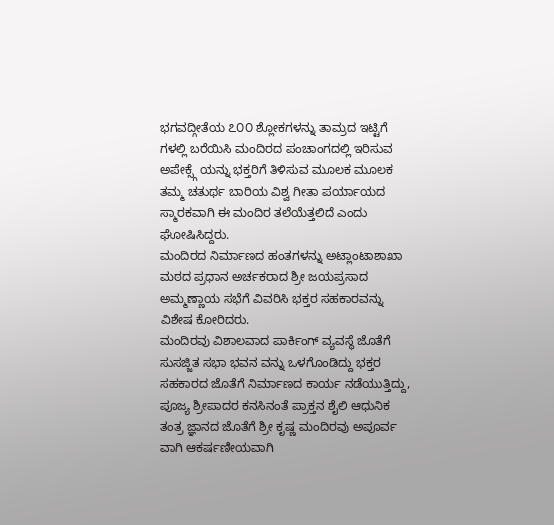ಭಗವದ್ಗೀತೆಯ ೭೦೦ ಶ್ಲೋಕಗಳನ್ನು ತಾಮ್ರದ ಇಟ್ಟಿಗೆ ಗಳಲ್ಲಿ ಬರೆಯಿಸಿ ಮಂದಿರದ ಪಂಚಾಂಗದಲ್ಲಿ ಇರಿಸುವ ಅಪೇಕ್ಸ್ಗೆ ಯನ್ನು ಭಕ್ತರಿಗೆ ತಿಳಿಸುವ ಮೂಲಕ ಮೂಲಕ ತಮ್ಮ ಚತುರ್ಥ ಬಾರಿಯ ವಿಶ್ವ ಗೀತಾ ಪರ್ಯಾಯದ ಸ್ಮಾರಕವಾಗಿ ಈ ಮಂದಿರ ತಲೆಯೆತ್ತಲಿದೆ ಎಂದು ಘೋಷಿಸಿದ್ದರು.
ಮಂದಿರದ ನಿರ್ಮಾಣದ ಹಂತಗಳನ್ನು ಅಟ್ಲಾಂಟಾಶಾಖಾ ಮಠದ ಪ್ರಧಾನ ಅರ್ಚಕರಾದ ಶ್ರೀ ಜಯಪ್ರಸಾದ ಅಮ್ಮಣ್ಣಾಯ ಸಭೆಗೆ ವಿವರಿಸಿ ಭಕ್ತರ ಸಹಕಾರವನ್ನು ವಿಶೇಷ ಕೋರಿದರು.
ಮಂದಿರವು ವಿಶಾಲವಾದ ಪಾರ್ಕಿಂಗ್ ವ್ಯವಸ್ಥೆ ಜೊತೆಗೆ ಸುಸಜ್ಜಿತ ಸಭಾ ಭವನ ವನ್ನು ಒಳಗೊಂಡಿದ್ದು ಭಕ್ತರ ಸಹಕಾರದ ಜೊತೆಗೆ ನಿರ್ಮಾಣದ ಕಾರ್ಯ ನಡೆಯುತ್ತಿದ್ದು,
ಪೂಜ್ಯ ಶ್ರೀಪಾದರ ಕನಸಿನಂತೆ ಪ್ರಾಕ್ತನ ಶೈಲಿ ಆಧುನಿಕ ತಂತ್ರ ಜ್ಞಾನದ ಜೊತೆಗೆ ಶ್ರೀ ಕೃಷ್ಣ ಮಂದಿರವು ಅಪೂರ್ವ ವಾಗಿ ಆಕರ್ಷಣೀಯವಾಗಿ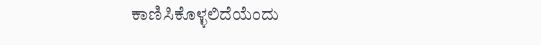ಕಾಣಿಸಿಕೊಳ್ಳಲಿದೆಯೆಂದು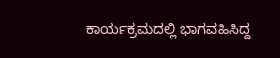ಕಾರ್ಯಕ್ರಮದಲ್ಲಿ ಭಾಗವಹಿಸಿದ್ದ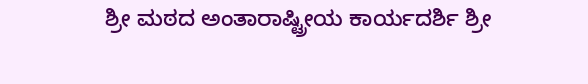ಶ್ರೀ ಮಠದ ಅಂತಾರಾಷ್ಟ್ರೀಯ ಕಾರ್ಯದರ್ಶಿ ಶ್ರೀ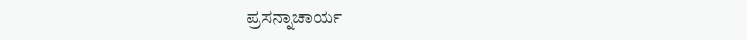ಪ್ರಸನ್ನಾಚಾರ್ಯ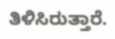ತಿಳಿಸಿರುತ್ತಾರೆ.